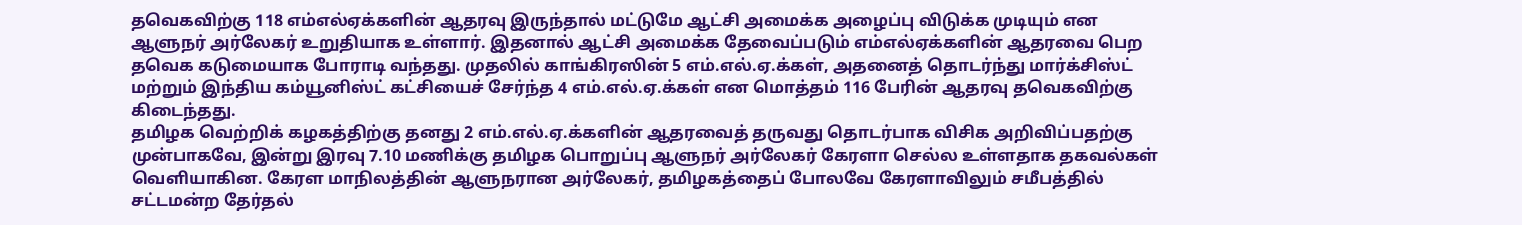தவெகவிற்கு 118 எம்எல்ஏக்களின் ஆதரவு இருந்தால் மட்டுமே ஆட்சி அமைக்க அழைப்பு விடுக்க முடியும் என ஆளுநர் அர்லேகர் உறுதியாக உள்ளார். இதனால் ஆட்சி அமைக்க தேவைப்படும் எம்எல்ஏக்களின் ஆதரவை பெற தவெக கடுமையாக போராடி வந்தது. முதலில் காங்கிரஸின் 5 எம்.எல்.ஏ.க்கள், அதனைத் தொடர்ந்து மார்க்சிஸ்ட் மற்றும் இந்திய கம்யூனிஸ்ட் கட்சியைச் சேர்ந்த 4 எம்.எல்.ஏ.க்கள் என மொத்தம் 116 பேரின் ஆதரவு தவெகவிற்கு கிடைந்தது.
தமிழக வெற்றிக் கழகத்திற்கு தனது 2 எம்.எல்.ஏ.க்களின் ஆதரவைத் தருவது தொடர்பாக விசிக அறிவிப்பதற்கு முன்பாகவே, இன்று இரவு 7.10 மணிக்கு தமிழக பொறுப்பு ஆளுநர் அர்லேகர் கேரளா செல்ல உள்ளதாக தகவல்கள் வெளியாகின. கேரள மாநிலத்தின் ஆளுநரான அர்லேகர், தமிழகத்தைப் போலவே கேரளாவிலும் சமீபத்தில் சட்டமன்ற தேர்தல்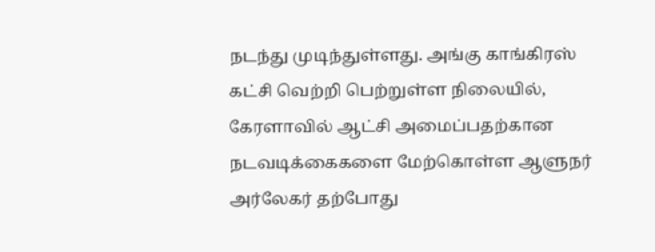நடந்து முடிந்துள்ளது. அங்கு காங்கிரஸ் கட்சி வெற்றி பெற்றுள்ள நிலையில், கேரளாவில் ஆட்சி அமைப்பதற்கான நடவடிக்கைகளை மேற்கொள்ள ஆளுநர் அர்லேகர் தற்போது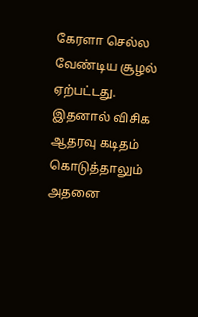கேரளா செல்ல வேண்டிய சூழல் ஏற்பட்டது.
இதனால் விசிக ஆதரவு கடிதம் கொடுத்தாலும் அதனை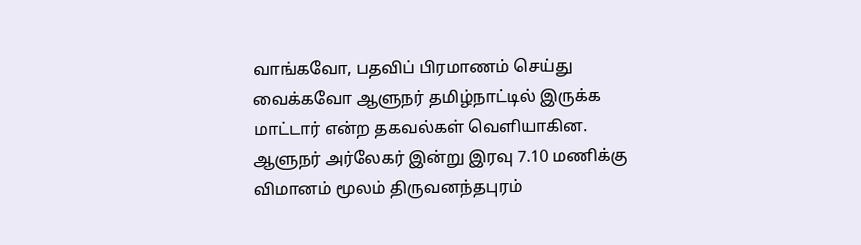வாங்கவோ, பதவிப் பிரமாணம் செய்து வைக்கவோ ஆளுநர் தமிழ்நாட்டில் இருக்க மாட்டார் என்ற தகவல்கள் வெளியாகின. ஆளுநர் அர்லேகர் இன்று இரவு 7.10 மணிக்கு விமானம் மூலம் திருவனந்தபுரம்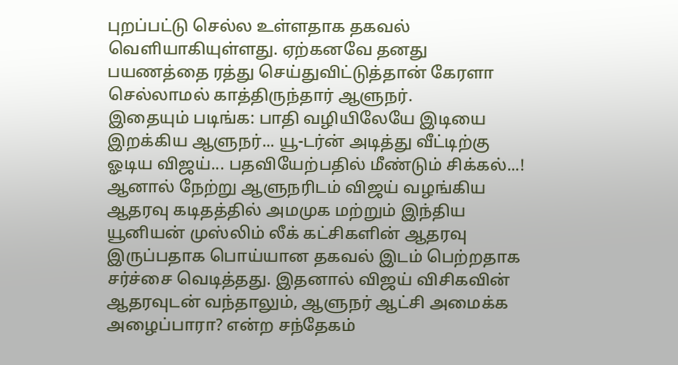புறப்பட்டு செல்ல உள்ளதாக தகவல் வெளியாகியுள்ளது. ஏற்கனவே தனது பயணத்தை ரத்து செய்துவிட்டுத்தான் கேரளா செல்லாமல் காத்திருந்தார் ஆளுநர்.
இதையும் படிங்க: பாதி வழியிலேயே இடியை இறக்கிய ஆளுநர்... யூ-டர்ன் அடித்து வீட்டிற்கு ஓடிய விஜய்... பதவியேற்பதில் மீண்டும் சிக்கல்...!
ஆனால் நேற்று ஆளுநரிடம் விஜய் வழங்கிய ஆதரவு கடிதத்தில் அமமுக மற்றும் இந்திய யூனியன் முஸ்லிம் லீக் கட்சிகளின் ஆதரவு இருப்பதாக பொய்யான தகவல் இடம் பெற்றதாக சர்ச்சை வெடித்தது. இதனால் விஜய் விசிகவின் ஆதரவுடன் வந்தாலும், ஆளுநர் ஆட்சி அமைக்க அழைப்பாரா? என்ற சந்தேகம்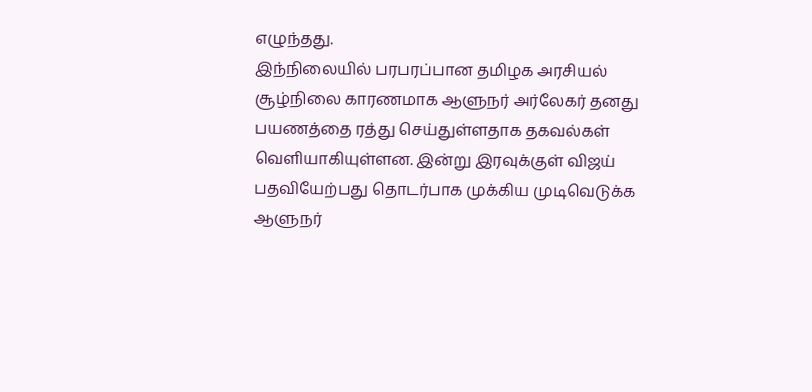எழுந்தது.
இந்நிலையில் பரபரப்பான தமிழக அரசியல் சூழ்நிலை காரணமாக ஆளுநர் அர்லேகர் தனது பயணத்தை ரத்து செய்துள்ளதாக தகவல்கள் வெளியாகியுள்ளன. இன்று இரவுக்குள் விஜய் பதவியேற்பது தொடர்பாக முக்கிய முடிவெடுக்க ஆளுநர்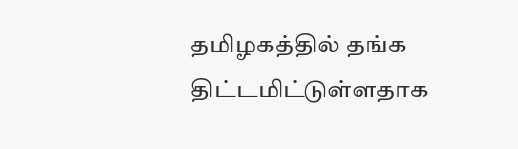தமிழகத்தில் தங்க திட்டமிட்டுள்ளதாக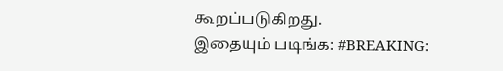கூறப்படுகிறது.
இதையும் படிங்க: #BREAKING: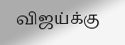விஜய்க்கு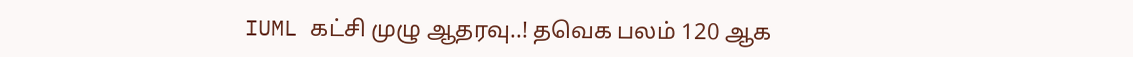IUML கட்சி முழு ஆதரவு..! தவெக பலம் 120 ஆக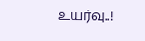உயர்வு..!